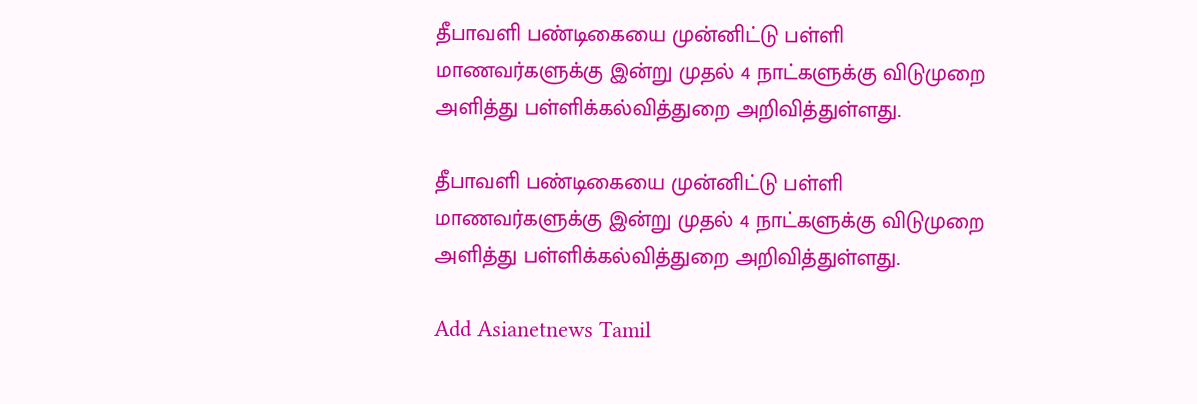தீபாவளி பண்டிகையை முன்னிட்டு பள்ளி மாணவர்களுக்கு இன்று முதல் 4 நாட்களுக்கு விடுமுறை அளித்து பள்ளிக்கல்வித்துறை அறிவித்துள்ளது.

தீபாவளி பண்டிகையை முன்னிட்டு பள்ளி மாணவர்களுக்கு இன்று முதல் 4 நாட்களுக்கு விடுமுறை அளித்து பள்ளிக்கல்வித்துறை அறிவித்துள்ளது.

Add Asianetnews Tamil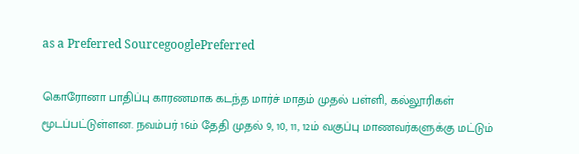as a Preferred SourcegooglePreferred

கொரோனா பாதிப்பு காரணமாக கடந்த மார்ச் மாதம் முதல் பள்ளி, கல்லூரிகள் மூடப்பட்டுள்ளன. நவம்பர் 16ம் தேதி முதல் 9, 10, 11, 12ம் வகுப்பு மாணவர்களுக்கு மட்டும்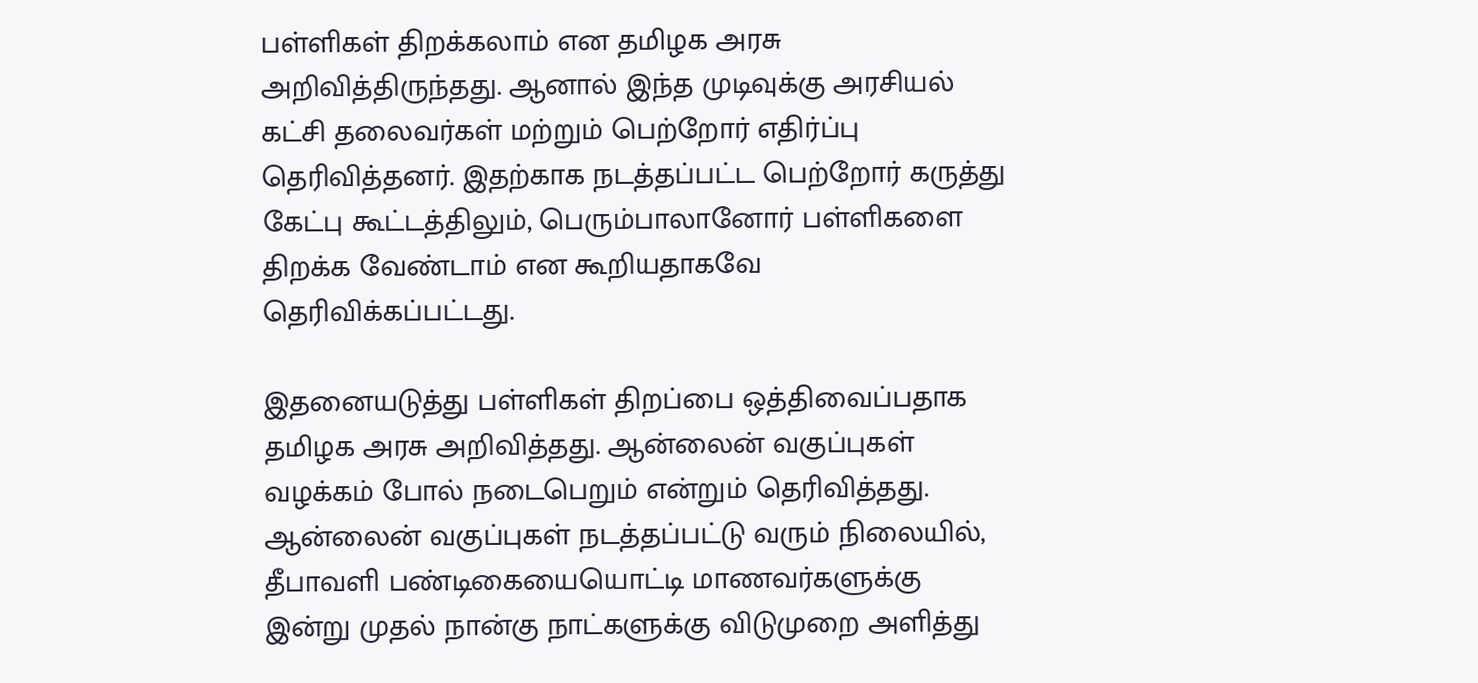பள்ளிகள் திறக்கலாம் என தமிழக அரசு அறிவித்திருந்தது. ஆனால் இந்த முடிவுக்கு அரசியல் கட்சி தலைவர்கள் மற்றும் பெற்றோர் எதிர்ப்பு தெரிவித்தனர். இதற்காக நடத்தப்பட்ட பெற்றோர் கருத்து கேட்பு கூட்டத்திலும், பெரும்பாலானோர் பள்ளிகளை திறக்க வேண்டாம் என கூறியதாகவே தெரிவிக்கப்பட்டது.

இதனையடுத்து பள்ளிகள் திறப்பை ஒத்திவைப்பதாக தமிழக அரசு அறிவித்தது. ஆன்லைன் வகுப்புகள் வழக்கம் போல் நடைபெறும் என்றும் தெரிவித்தது. ஆன்லைன் வகுப்புகள் நடத்தப்பட்டு வரும் நிலையில், தீபாவளி பண்டிகையையொட்டி மாணவர்களுக்கு இன்று முதல் நான்கு நாட்களுக்கு விடுமுறை அளித்து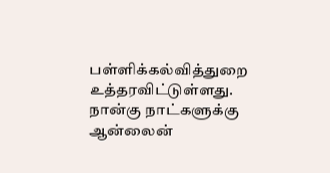பள்ளிக்கல்வித்துறை உத்தரவிட்டுள்ளது. நான்கு நாட்களுக்கு ஆன்லைன்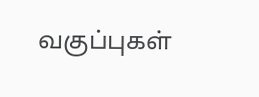வகுப்புகள்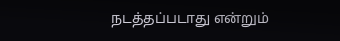நடத்தப்படாது என்றும்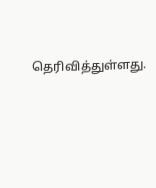தெரிவித்துள்ளது.